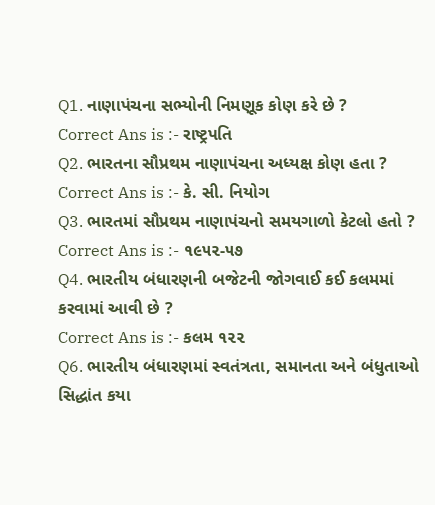Q1. નાણાપંચના સભ્યોની નિમણૂક કોણ કરે છે ?
Correct Ans is :- રાષ્ટ્રપતિ
Q2. ભારતના સૌપ્રથમ નાણાપંચના અધ્યક્ષ કોણ હતા ?
Correct Ans is :- કે. સી. નિયોગ
Q3. ભારતમાં સૌપ્રથમ નાણાપંચનો સમયગાળો કેટલો હતો ?
Correct Ans is :- ૧૯૫૨-૫૭
Q4. ભારતીય બંધારણની બજેટની જોગવાઈ કઈ કલમમાં કરવામાં આવી છે ?
Correct Ans is :- કલમ ૧૨૨
Q6. ભારતીય બંધારણમાં સ્વતંત્રતા, સમાનતા અને બંધુતાઓ સિદ્ધાંત કયા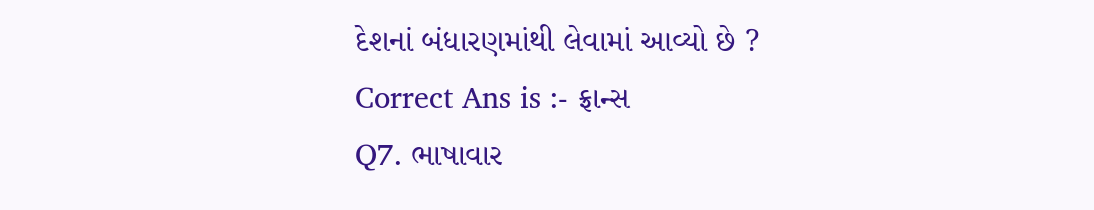દેશનાં બંધારણમાંથી લેવામાં આવ્યો છે ?
Correct Ans is :- ફ્રાન્સ
Q7. ભાષાવાર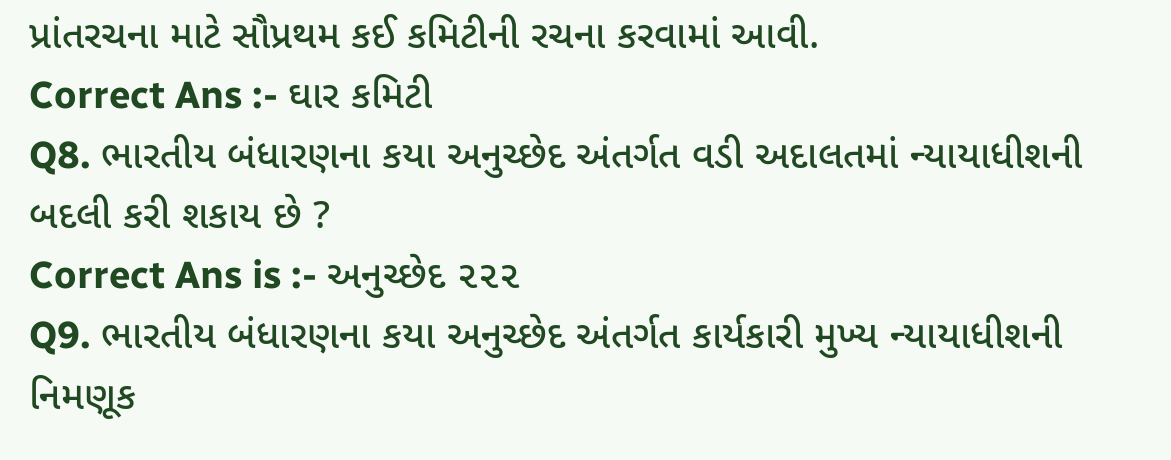પ્રાંતરચના માટે સૌપ્રથમ કઈ કમિટીની રચના કરવામાં આવી.
Correct Ans :- ઘાર કમિટી
Q8. ભારતીય બંધારણના કયા અનુચ્છેદ અંતર્ગત વડી અદાલતમાં ન્યાયાધીશની બદલી કરી શકાય છે ?
Correct Ans is :- અનુચ્છેદ ૨૨૨
Q9. ભારતીય બંધારણના કયા અનુચ્છેદ અંતર્ગત કાર્યકારી મુખ્ય ન્યાયાધીશની નિમણૂક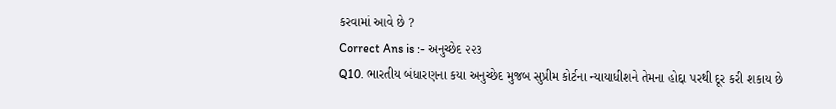કરવામાં આવે છે ?
Correct Ans is :- અનુચ્છેદ ૨૨૩
Q10. ભારતીય બંધારણના કયા અનુચ્છેદ મુજબ સુપ્રીમ કોર્ટના ન્યાયાધીશને તેમના હોદ્દા પરથી દૂર કરી શકાય છે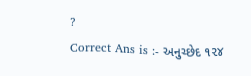?
Correct Ans is :- અનુચ્છેદ ૧૨૪